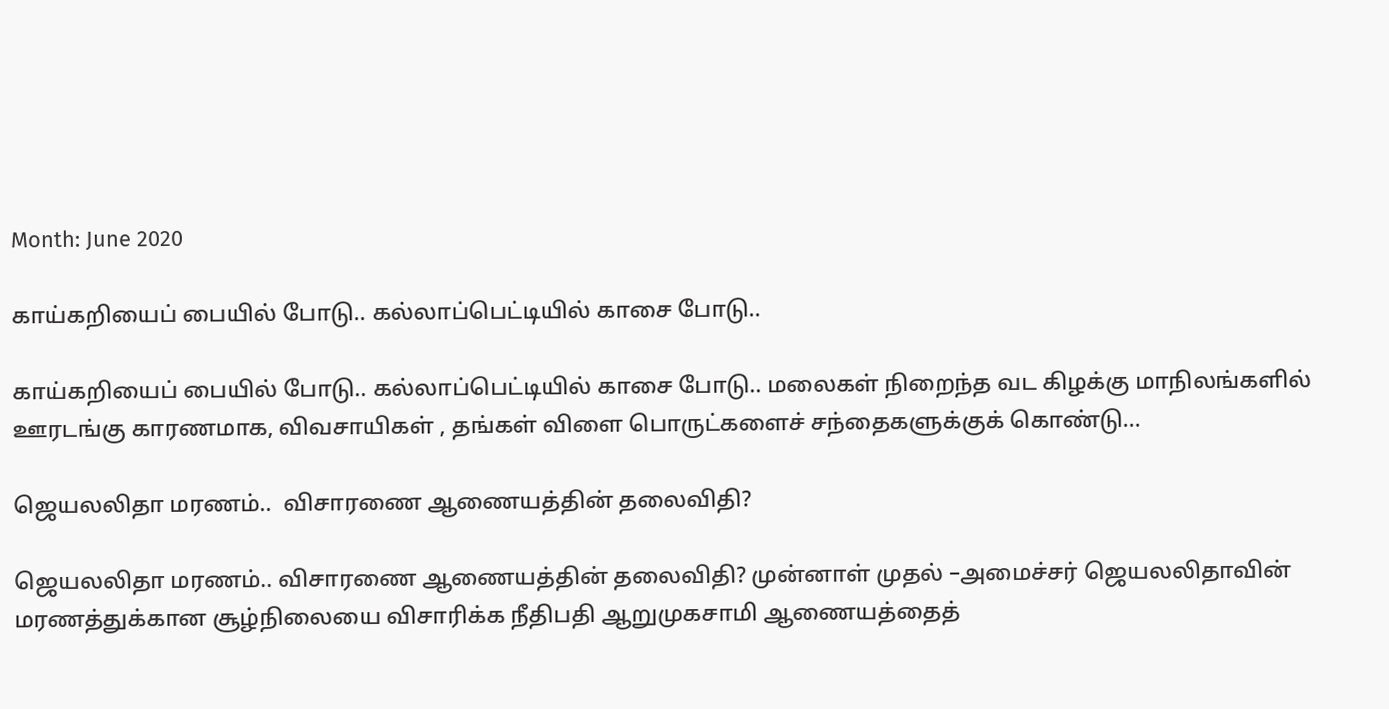Month: June 2020

காய்கறியைப் பையில் போடு.. கல்லாப்பெட்டியில் காசை போடு..

காய்கறியைப் பையில் போடு.. கல்லாப்பெட்டியில் காசை போடு.. மலைகள் நிறைந்த வட கிழக்கு மாநிலங்களில் ஊரடங்கு காரணமாக, விவசாயிகள் , தங்கள் விளை பொருட்களைச் சந்தைகளுக்குக் கொண்டு…

ஜெயலலிதா மரணம்..  விசாரணை ஆணையத்தின் தலைவிதி?

ஜெயலலிதா மரணம்.. விசாரணை ஆணையத்தின் தலைவிதி? முன்னாள் முதல் –அமைச்சர் ஜெயலலிதாவின் மரணத்துக்கான சூழ்நிலையை விசாரிக்க நீதிபதி ஆறுமுகசாமி ஆணையத்தைத்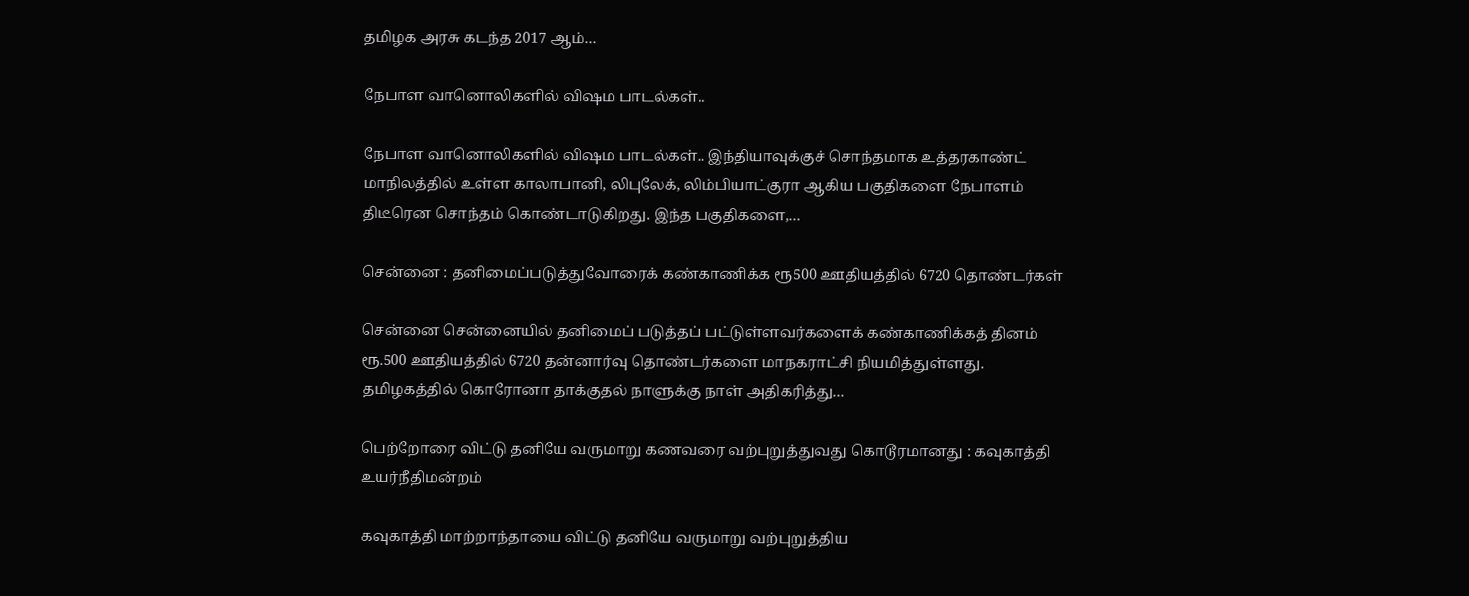தமிழக அரசு கடந்த 2017 ஆம்…

நேபாள வானொலிகளில் விஷம பாடல்கள்..

நேபாள வானொலிகளில் விஷம பாடல்கள்.. இந்தியாவுக்குச் சொந்தமாக உத்தரகாண்ட் மாநிலத்தில் உள்ள காலாபானி, லிபுலேக், லிம்பியாட்குரா ஆகிய பகுதிகளை நேபாளம் திடீரென சொந்தம் கொண்டாடுகிறது. இந்த பகுதிகளை,…

சென்னை : தனிமைப்படுத்துவோரைக் கண்காணிக்க ரூ500 ஊதியத்தில் 6720 தொண்டர்கள்

சென்னை சென்னையில் தனிமைப் படுத்தப் பட்டுள்ளவர்களைக் கண்காணிக்கத் தினம் ரூ.500 ஊதியத்தில் 6720 தன்னார்வு தொண்டர்களை மாநகராட்சி நியமித்துள்ளது. தமிழகத்தில் கொரோனா தாக்குதல் நாளுக்கு நாள் அதிகரித்து…

பெற்றோரை விட்டு தனியே வருமாறு கணவரை வற்புறுத்துவது கொடூரமானது : கவுகாத்தி உயர்நீதிமன்றம்

கவுகாத்தி மாற்றாந்தாயை விட்டு தனியே வருமாறு வற்புறுத்திய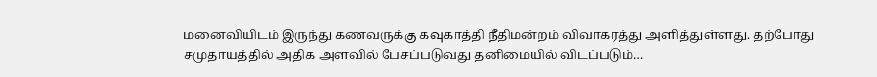மனைவியிடம் இருந்து கணவருக்கு கவுகாத்தி நீதிமன்றம் விவாகரத்து அளித்துள்ளது. தற்போது சமுதாயத்தில் அதிக அளவில் பேசப்படுவது தனிமையில் விடப்படும்…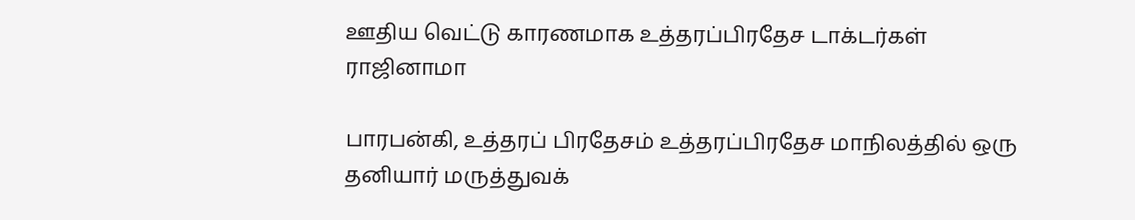ஊதிய வெட்டு காரணமாக உத்தரப்பிரதேச டாக்டர்கள் ராஜினாமா

பாரபன்கி, உத்தரப் பிரதேசம் உத்தரப்பிரதேச மாநிலத்தில் ஒரு தனியார் மருத்துவக்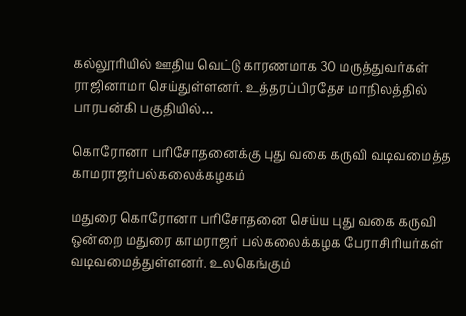கல்லூரியில் ஊதிய வெட்டு காரணமாக 30 மருத்துவர்கள் ராஜினாமா செய்துள்ளனர். உத்தரப்பிரதேச மாநிலத்தில் பாரபன்கி பகுதியில்…

கொரோனா பரிசோதனைக்கு புது வகை கருவி வடிவமைத்த காமராஜர்பல்கலைக்கழகம்

மதுரை கொரோனா பரிசோதனை செய்ய புது வகை கருவி ஒன்றை மதுரை காமராஜர் பல்கலைக்கழக பேராசிரியர்கள் வடிவமைத்துள்ளனர். உலகெங்கும்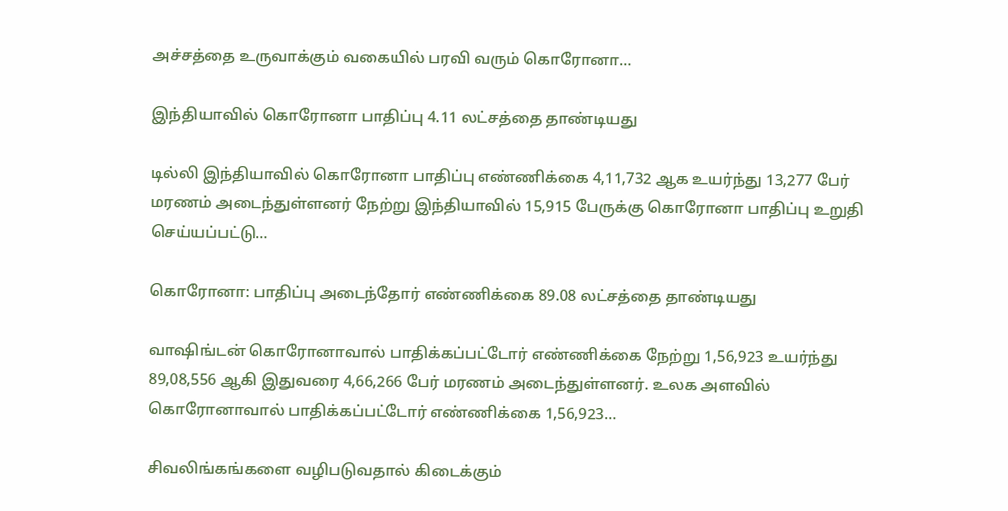அச்சத்தை உருவாக்கும் வகையில் பரவி வரும் கொரோனா…

இந்தியாவில் கொரோனா பாதிப்பு 4.11 லட்சத்தை தாண்டியது

டில்லி இந்தியாவில் கொரோனா பாதிப்பு எண்ணிக்கை 4,11,732 ஆக உயர்ந்து 13,277 பேர் மரணம் அடைந்துள்ளனர் நேற்று இந்தியாவில் 15,915 பேருக்கு கொரோனா பாதிப்பு உறுதி செய்யப்பட்டு…

கொரோனா: பாதிப்பு அடைந்தோர் எண்ணிக்கை 89.08 லட்சத்தை தாண்டியது

வாஷிங்டன் கொரோனாவால் பாதிக்கப்பட்டோர் எண்ணிக்கை நேற்று 1,56,923 உயர்ந்து 89,08,556 ஆகி இதுவரை 4,66,266 பேர் மரணம் அடைந்துள்ளனர். உலக அளவில் கொரோனாவால் பாதிக்கப்பட்டோர் எண்ணிக்கை 1,56,923…

சிவலிங்கங்களை வழிபடுவதால் கிடைக்கும்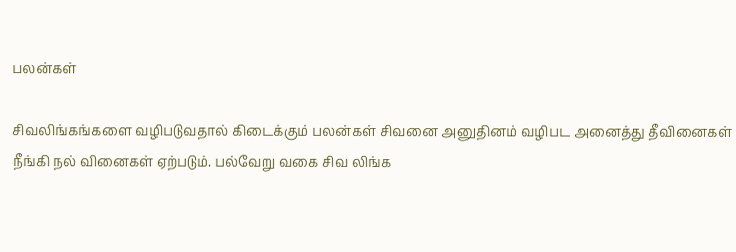பலன்கள்

சிவலிங்கங்களை வழிபடுவதால் கிடைக்கும் பலன்கள் சிவனை அனுதினம் வழிபட அனைத்து தீவினைகள் நீங்கி நல் வினைகள் ஏற்படும். பல்வேறு வகை சிவ லிங்க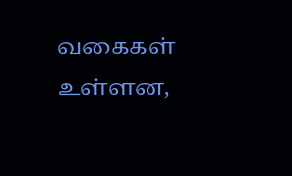வகைகள் உள்ளன,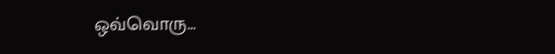ஒவ்வொரு…